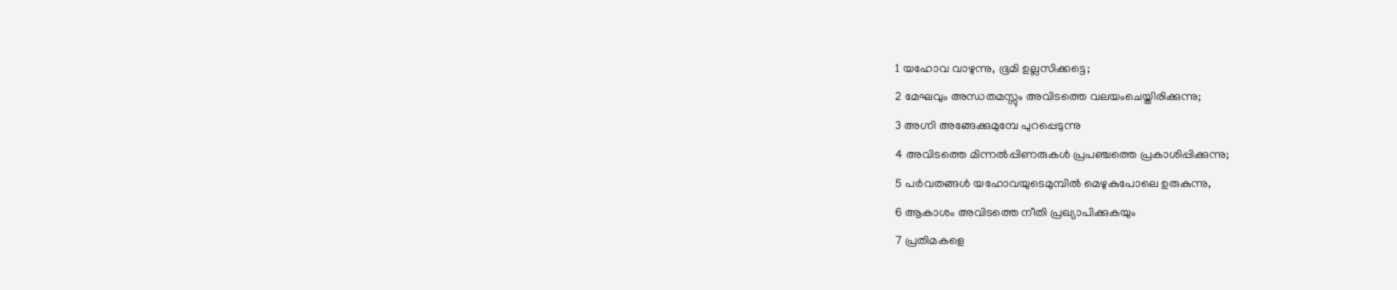1 യഹോവ വാഴുന്നു, ഭൂമി ഉല്ലസിക്കട്ടെ;
2 മേഘവും അന്ധതമസ്സും അവിടത്തെ വലയംചെയ്തിരിക്കുന്നു;
3 അഗ്നി അങ്ങേക്കുമുമ്പേ പുറപ്പെടുന്നു
4 അവിടത്തെ മിന്നൽപ്പിണരുകൾ പ്രപഞ്ചത്തെ പ്രകാശിപ്പിക്കുന്നു;
5 പർവതങ്ങൾ യഹോവയുടെമുമ്പിൽ മെഴുകുപോലെ ഉരുകുന്നു,
6 ആകാശം അവിടത്തെ നീതി പ്രഖ്യാപിക്കുകയും
7 പ്രതിമകളെ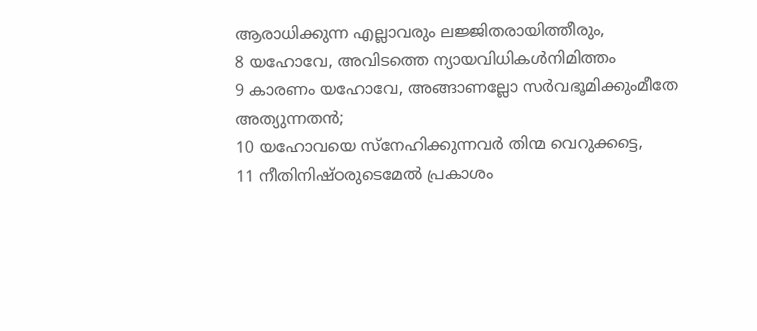ആരാധിക്കുന്ന എല്ലാവരും ലജ്ജിതരായിത്തീരും,
8 യഹോവേ, അവിടത്തെ ന്യായവിധികൾനിമിത്തം
9 കാരണം യഹോവേ, അങ്ങാണല്ലോ സർവഭൂമിക്കുംമീതേ അത്യുന്നതൻ;
10 യഹോവയെ സ്നേഹിക്കുന്നവർ തിന്മ വെറുക്കട്ടെ,
11 നീതിനിഷ്ഠരുടെമേൽ പ്രകാശം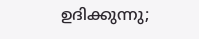ഉദിക്കുന്നു;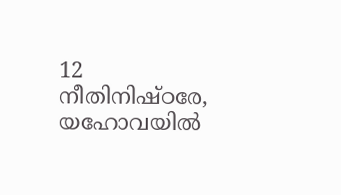12 നീതിനിഷ്ഠരേ, യഹോവയിൽ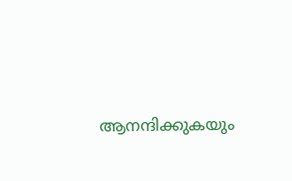ആനന്ദിക്കുകയും